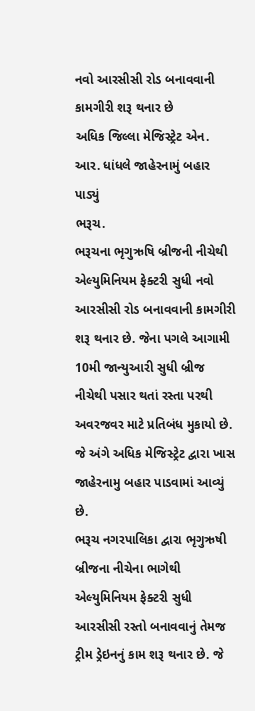નવો આરસીસી રોડ બનાવવાની કામગીરી શરૂ થનાર છે
અધિક જિલ્લા મેજિસ્ટ્રેટ એન. આર. ધાંધલે જાહેરનામું બહાર પાડ્યું
ભરૂચ.
ભરૂચના ભૃગુઋષિ બ્રીજની નીચેથી એલ્યુમિનિયમ ફેક્ટરી સુધી નવો આરસીસી રોડ બનાવવાની કામગીરી શરૂ થનાર છે. જેના પગલે આગામી 10મી જાન્યુઆરી સુધી બ્રીજ નીચેથી પસાર થતાં રસ્તા પરથી અવરજવર માટે પ્રતિબંધ મુકાયો છે. જે અંગે અધિક મેજિસ્ટ્રેટ દ્વારા ખાસ જાહેરનામુ બહાર પાડવામાં આવ્યું છે.
ભરૂચ નગરપાલિકા દ્વારા ભૃગુઋષી બ્રીજના નીચેના ભાગેથી એલ્યુમિનિયમ ફેક્ટરી સુધી આરસીસી રસ્તો બનાવવાનું તેમજ ટ્રીમ ડ્રેઇનનું કામ શરૂ થનાર છે. જે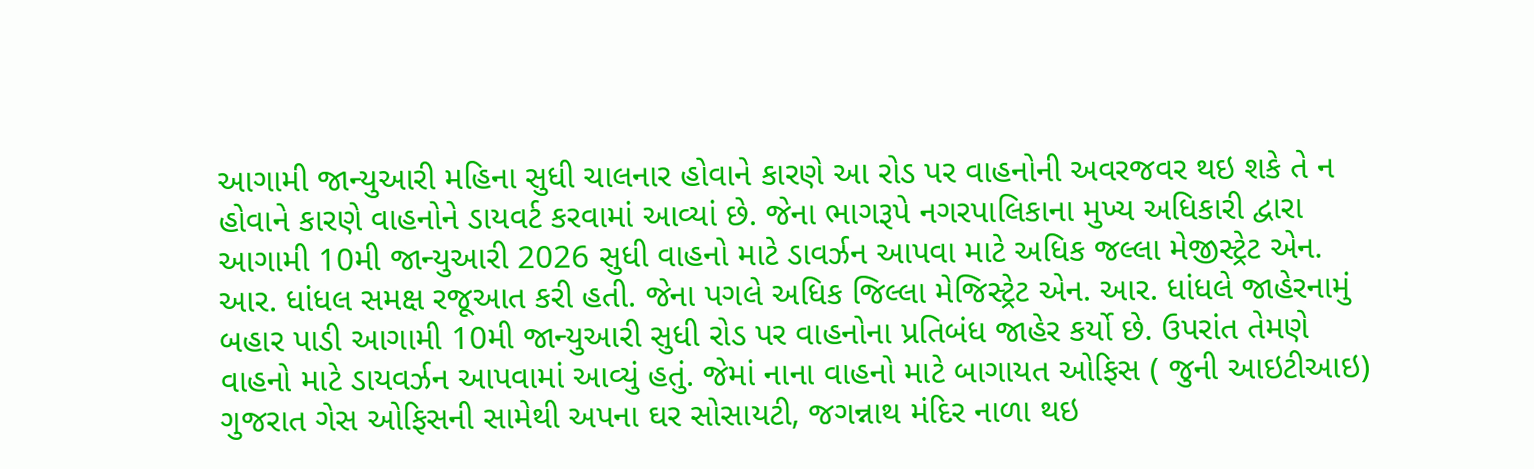આગામી જાન્યુઆરી મહિના સુધી ચાલનાર હોવાને કારણે આ રોડ પર વાહનોની અવરજવર થઇ શકે તે ન હોવાને કારણે વાહનોને ડાયવર્ટ કરવામાં આવ્યાં છે. જેના ભાગરૂપે નગરપાલિકાના મુખ્ય અધિકારી દ્વારા આગામી 10મી જાન્યુઆરી 2026 સુધી વાહનો માટે ડાવર્ઝન આપવા માટે અધિક જલ્લા મેજીસ્ટ્રેટ એન. આર. ધાંધલ સમક્ષ રજૂઆત કરી હતી. જેના પગલે અધિક જિલ્લા મેજિસ્ટ્રેટ એન. આર. ધાંધલે જાહેરનામું બહાર પાડી આગામી 10મી જાન્યુઆરી સુધી રોડ પર વાહનોના પ્રતિબંધ જાહેર કર્યો છે. ઉપરાંત તેમણે વાહનો માટે ડાયવર્ઝન આપવામાં આવ્યું હતું. જેમાં નાના વાહનો માટે બાગાયત ઓફિસ ( જુની આઇટીઆઇ) ગુજરાત ગેસ ઓફિસની સામેથી અપના ઘર સોસાયટી, જગન્નાથ મંદિર નાળા થઇ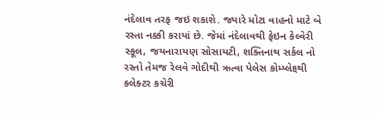નંદેલાવ તરફ જઇ શકાશે. જ્યારે મોટા વાહનો માટે બે રસ્તા નક્કી કરાયાં છે. જેમાં નંદેલાવથી ફેઇન કેલ્વેરી સ્કૂલ, જયનારાયણ સોસાયટી, શક્તિનાથ સર્કલ નો રસ્તો તેમજ રેલવે ગોદીથી ઋત્વા પેલેસ કોમ્પ્લેક્ષ્થી કલેક્ટર કચેરી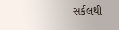સર્કલથી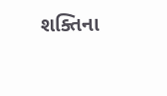શક્તિના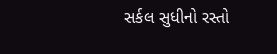સર્કલ સુધીનો રસ્તો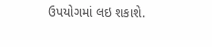ઉપયોગમાં લઇ શકાશે.